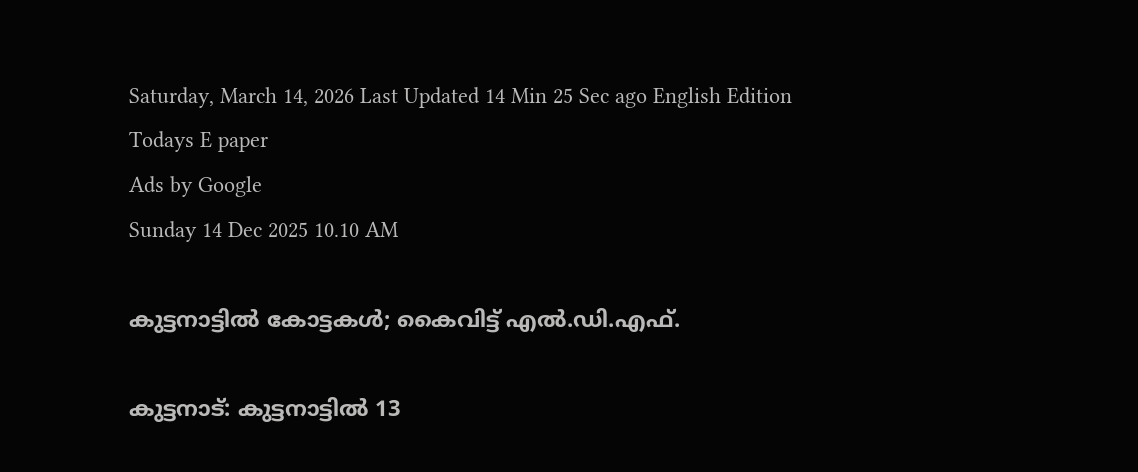Saturday, March 14, 2026 Last Updated 14 Min 25 Sec ago English Edition
Todays E paper
Ads by Google
Sunday 14 Dec 2025 10.10 AM

കുട്ടനാട്ടില്‍ കോട്ടകള്‍; കൈവിട്ട്‌ എല്‍.ഡി.എഫ്‌.

കുട്ടനാട്‌: കുട്ടനാട്ടില്‍ 13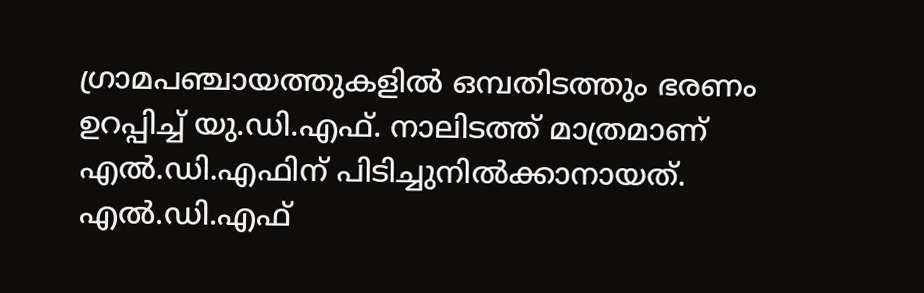ഗ്രാമപഞ്ചായത്തുകളില്‍ ഒമ്പതിടത്തും ഭരണം ഉറപ്പിച്ച്‌ യു.ഡി.എഫ്‌. നാലിടത്ത്‌ മാത്രമാണ്‌ എല്‍.ഡി.എഫിന്‌ പിടിച്ചുനില്‍ക്കാനായത്‌.
എല്‍.ഡി.എഫ്‌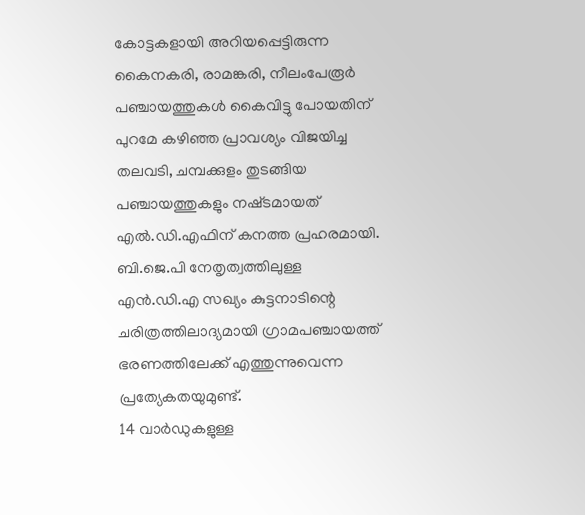കോട്ടകളായി അറിയപ്പെട്ടിരുന്ന കൈനകരി, രാമങ്കരി, നീലംപേരൂര്‍ പഞ്ചായത്തുകള്‍ കൈവിട്ടു പോയതിന്‌ പുറമേ കഴിഞ്ഞ പ്രാവശ്യം വിജയിച്ച തലവടി, ചമ്പക്കുളം തുടങ്ങിയ പഞ്ചായത്തുകളും നഷ്‌ടമായത്‌ എല്‍.ഡി.എഫിന്‌ കനത്ത പ്രഹരമായി. ബി.ജെ.പി നേതൃത്വത്തിലുള്ള എന്‍.ഡി.എ സഖ്യം കുട്ടനാടിന്റെ ചരിത്രത്തിലാദ്യമായി ഗ്രാമപഞ്ചായത്ത്‌ ഭരണത്തിലേക്ക്‌ എത്തുന്നുവെന്ന പ്രത്യേകതയുമുണ്ട്‌.
14 വാര്‍ഡുകളുള്ള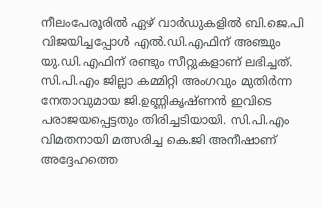നീലംപേരൂരില്‍ ഏഴ്‌ വാര്‍ഡുകളില്‍ ബി.ജെ.പി വിജയിച്ചപ്പോള്‍ എല്‍.ഡി.എഫിന്‌ അഞ്ചും യു.ഡി.എഫിന്‌ രണ്ടും സീറ്റുകളാണ്‌ ലഭിച്ചത്‌. സി.പി.എം ജില്ലാ കമ്മിറ്റി അംഗവും മുതിര്‍ന്ന നേതാവുമായ ജി.ഉണ്ണികൃഷ്‌ണന്‍ ഇവിടെ പരാജയപ്പെട്ടതും തിരിച്ചടിയായി. സി.പി.എം വിമതനായി മത്സരിച്ച കെ.ജി അനീഷാണ്‌ അദ്ദേഹത്തെ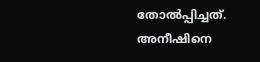തോല്‍പ്പിച്ചത്‌. അനീഷിനെ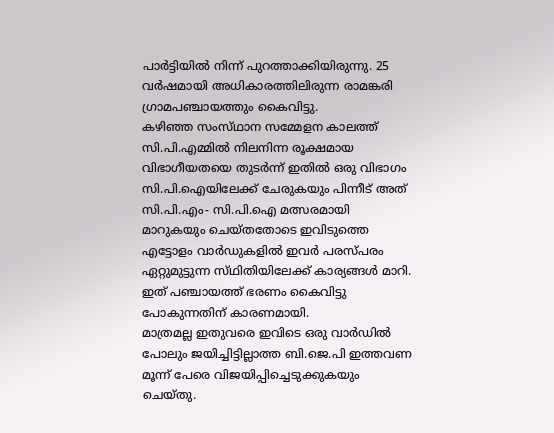പാര്‍ട്ടിയില്‍ നിന്ന്‌ പുറത്താക്കിയിരുന്നു. 25 വര്‍ഷമായി അധികാരത്തിലിരുന്ന രാമങ്കരി ഗ്രാമപഞ്ചായത്തും കൈവിട്ടു.
കഴിഞ്ഞ സംസ്‌ഥാന സമ്മേളന കാലത്ത്‌ സി.പി.എമ്മില്‍ നിലനിന്ന രൂക്ഷമായ വിഭാഗീയതയെ തുടര്‍ന്ന്‌ ഇതില്‍ ഒരു വിഭാഗം സി.പി.ഐയിലേക്ക്‌ ചേരുകയും പിന്നീട്‌ അത്‌ സി.പി.എം- സി.പി.ഐ മത്സരമായി മാറുകയും ചെയ്‌തതോടെ ഇവിടുത്തെ എട്ടോളം വാര്‍ഡുകളില്‍ ഇവര്‍ പരസ്‌പരം ഏറ്റുമുട്ടുന്ന സ്‌ഥിതിയിലേക്ക്‌ കാര്യങ്ങള്‍ മാറി. ഇത്‌ പഞ്ചായത്ത്‌ ഭരണം കൈവിട്ടു പോകുന്നതിന്‌ കാരണമായി.
മാത്രമല്ല ഇതുവരെ ഇവിടെ ഒരു വാര്‍ഡില്‍ പോലും ജയിച്ചിട്ടില്ലാത്ത ബി.ജെ.പി ഇത്തവണ മൂന്ന്‌ പേരെ വിജയിപ്പിച്ചെടുക്കുകയും ചെയ്‌തു.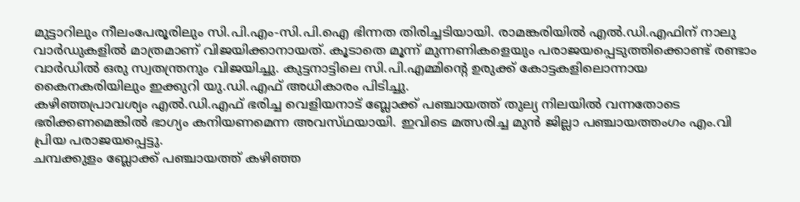മുട്ടാറിലും നീലംപേരൂരിലും സി.പി.എം-സി.പി.ഐ ഭിന്നത തിരിച്ചടിയായി. രാമങ്കരിയില്‍ എല്‍.ഡി.എഫിന്‌ നാലു വാര്‍ഡുകളില്‍ മാത്രമാണ്‌ വിജയിക്കാനായത്‌. കൂടാതെ മൂന്ന്‌ മുന്നണികളെയും പരാജയപ്പെടുത്തിക്കൊണ്ട്‌ രണ്ടാം വാര്‍ഡില്‍ ഒരു സ്വതന്ത്രനും വിജയിച്ചു. കുട്ടനാട്ടിലെ സി.പി.എമ്മിന്റെ ഉരുക്ക്‌ കോട്ടകളിലൊന്നായ കൈനകരിയിലും ഇക്കുറി യു.ഡി.എഫ്‌ അധികാരം പിടിച്ചു.
കഴിഞ്ഞപ്രാവശ്യം എല്‍.ഡി.എഫ്‌ ഭരിച്ച വെളിയനാട്‌ ബ്ലോക്ക്‌ പഞ്ചായത്ത്‌ തുല്യ നിലയില്‍ വന്നതോടെ ഭരിക്കണമെങ്കില്‍ ഭാഗ്യം കനിയണമെന്ന അവസ്‌ഥയായി. ഇവിടെ മത്സരിച്ച മുന്‍ ജില്ലാ പഞ്ചായത്തംഗം എം.വി പ്രിയ പരാജയപ്പെട്ടു.
ചമ്പക്കുളം ബ്ലോക്ക്‌ പഞ്ചായത്ത്‌ കഴിഞ്ഞ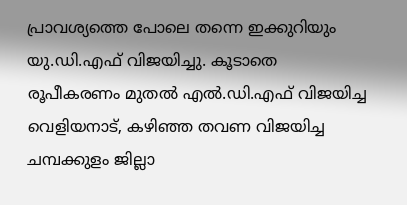പ്രാവശ്യത്തെ പോലെ തന്നെ ഇക്കുറിയും യു.ഡി.എഫ്‌ വിജയിച്ചു. കൂടാതെ രൂപീകരണം മുതല്‍ എല്‍.ഡി.എഫ്‌ വിജയിച്ച വെളിയനാട്‌, കഴിഞ്ഞ തവണ വിജയിച്ച ചമ്പക്കുളം ജില്ലാ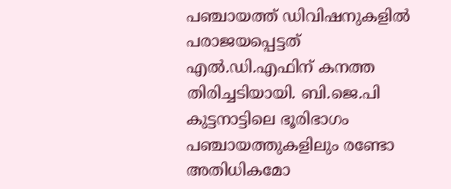പഞ്ചായത്ത്‌ ഡിവിഷനുകളില്‍ പരാജയപ്പെട്ടത്‌ എല്‍.ഡി.എഫിന്‌ കനത്ത തിരിച്ചടിയായി. ബി.ജെ.പി കുട്ടനാട്ടിലെ ഭൂരിഭാഗം പഞ്ചായത്തുകളിലും രണ്ടോ അതിധികമോ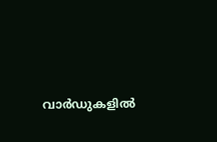വാര്‍ഡുകളില്‍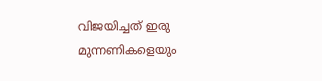വിജയിച്ചത്‌ ഇരു മുന്നണികളെയും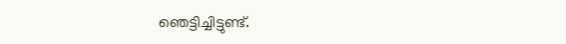ഞെട്ടിച്ചിട്ടുണ്ട്‌.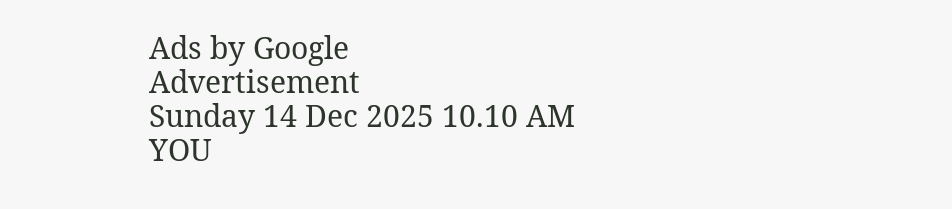Ads by Google
Advertisement
Sunday 14 Dec 2025 10.10 AM
YOU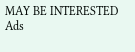MAY BE INTERESTED
Ads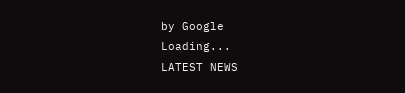by Google
Loading...
LATEST NEWS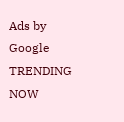Ads by Google
TRENDING NOW